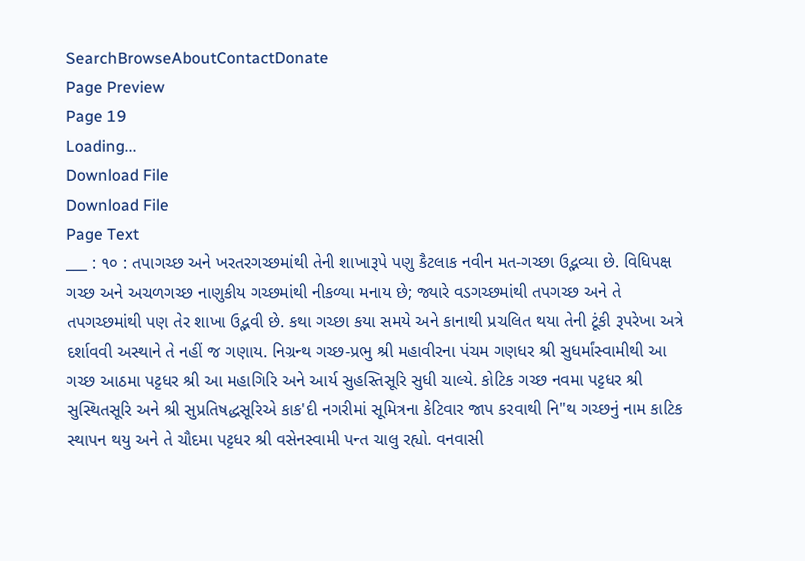SearchBrowseAboutContactDonate
Page Preview
Page 19
Loading...
Download File
Download File
Page Text
___ : ૧૦ : તપાગચ્છ અને ખરતરગચ્છમાંથી તેની શાખારૂપે પણુ કૈટલાક નવીન મત-ગચ્છા ઉદ્ભવ્યા છે. વિધિપક્ષ ગચ્છ અને અચળગચ્છ નાણુકીય ગચ્છમાંથી નીકળ્યા મનાય છે; જ્યારે વડગચ્છમાંથી તપગચ્છ અને તે તપગચ્છમાંથી પણ તેર શાખા ઉદ્ભવી છે. કથા ગચ્છા કયા સમયે અને કાનાથી પ્રચલિત થયા તેની ટૂંકી રૂપરેખા અત્રે દર્શાવવી અસ્થાને તે નહીં જ ગણાય. નિગ્રન્થ ગચ્છ-પ્રભુ શ્રી મહાવીરના પંચમ ગણધર શ્રી સુધર્માંસ્વામીથી આ ગચ્છ આઠમા પટ્ટધર શ્રી આ મહાગિરિ અને આર્ય સુહસ્તિસૂરિ સુધી ચાલ્યે. કોટિક ગચ્છ નવમા પટ્ટધર શ્રી સુસ્થિતસૂરિ અને શ્રી સુપ્રતિષદ્ધસૂરિએ કાક'દી નગરીમાં સૂમિત્રના કેટિવાર જાપ કરવાથી નિ"થ ગચ્છનું નામ કાટિક સ્થાપન થયુ અને તે ચૌદમા પટ્ટધર શ્રી વસેનસ્વામી પન્ત ચાલુ રહ્યો. વનવાસી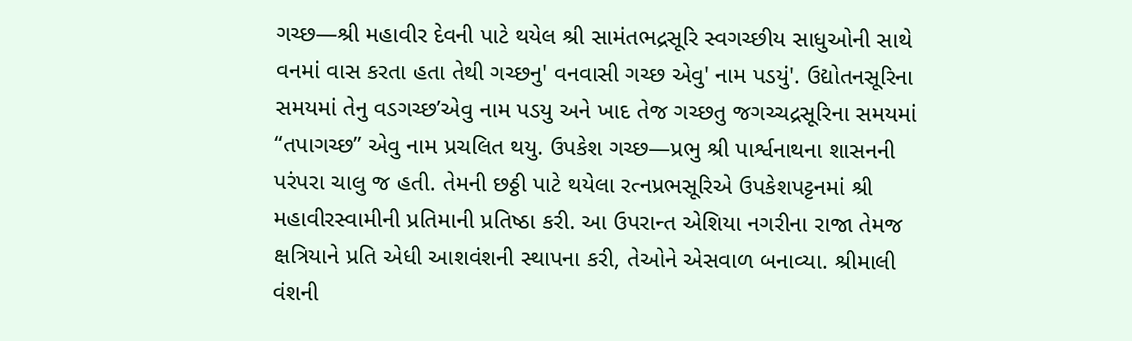ગચ્છ—શ્રી મહાવીર દેવની પાટે થયેલ શ્રી સામંતભદ્રસૂરિ સ્વગચ્છીય સાધુઓની સાથે વનમાં વાસ કરતા હતા તેથી ગચ્છનુ' વનવાસી ગચ્છ એવુ' નામ પડયું'. ઉદ્યોતનસૂરિના સમયમાં તેનુ વડગચ્છ’એવુ નામ પડયુ અને ખાદ તેજ ગચ્છતુ જગચ્ચદ્રસૂરિના સમયમાં “તપાગચ્છ” એવુ નામ પ્રચલિત થયુ. ઉપકેશ ગચ્છ—પ્રભુ શ્રી પાર્શ્વનાથના શાસનની પરંપરા ચાલુ જ હતી. તેમની છઠ્ઠી પાટે થયેલા રત્નપ્રભસૂરિએ ઉપકેશપટ્ટનમાં શ્રી મહાવીરસ્વામીની પ્રતિમાની પ્રતિષ્ઠા કરી. આ ઉપરાન્ત એશિયા નગરીના રાજા તેમજ ક્ષત્રિયાને પ્રતિ એધી આશવંશની સ્થાપના કરી, તેઓને એસવાળ બનાવ્યા. શ્રીમાલી વંશની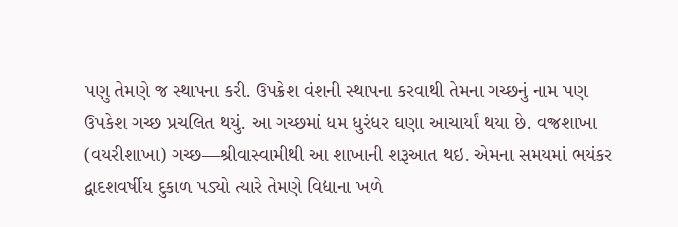પણુ તેમણે જ સ્થાપના કરી. ઉપક્રેશ વંશની સ્થાપના કરવાથી તેમના ગચ્છનું નામ પણ ઉપકેશ ગચ્છ પ્રચલિત થયું. આ ગચ્છમાં ધમ ધુરંધર ઘણા આચાર્યાં થયા છે. વજ્રશાખા (વયરીશાખા) ગચ્છ—શ્રીવાસ્વામીથી આ શાખાની શરૂઆત થઇ. એમના સમયમાં ભયંકર દ્વાદશવર્ષીય દુકાળ પડ્યો ત્યારે તેમણે વિદ્યાના ખળે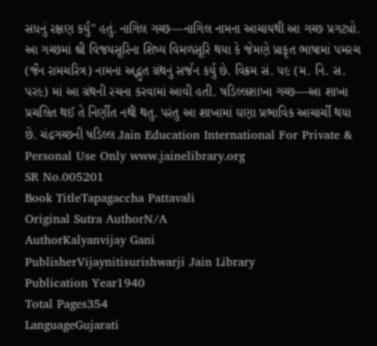સધનું રક્ષણ કર્યું" હતું. નાગિલ ગચ્છ—નાગિલ નામના આચાયથી આ ગચ્છ પ્રગટ્યો. આ ગચ્છમાં શ્રી વિજયસૂરિના શિષ્ય વિમળસૂરિ થયા કે જેમણે પ્રાકૃત ભાષામાં પમરચ (જૈન રામચરિત્ર) નામના અદ્ભુત ગ્રંથનું સર્જન કર્યુ છે. વિક્રમ સં. ૫૯ (મ. નિ. સ. પર૯) માં આ ગ્રંથની રચના કરવામાં આવી હતી. ષડિલ્લશાખા ગચ્છ—આ શાખા પ્રચલિત થઈ તે નિર્ણીત નથી થતુ. પરંતુ આ શાખામાં ઘણા પ્રભાવિક આચાર્ચી થયા છે. ચંદ્રગચ્છની ષડિલ્લ Jain Education International For Private & Personal Use Only www.jainelibrary.org
SR No.005201
Book TitleTapagaccha Pattavali
Original Sutra AuthorN/A
AuthorKalyanvijay Gani
PublisherVijaynitisurishwarji Jain Library
Publication Year1940
Total Pages354
LanguageGujarati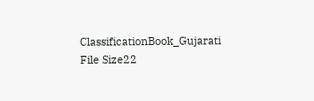ClassificationBook_Gujarati
File Size22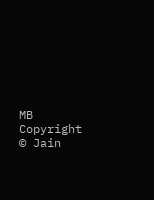MB
Copyright © Jain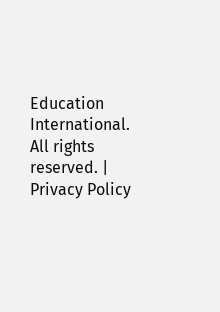Education International. All rights reserved. | Privacy Policy